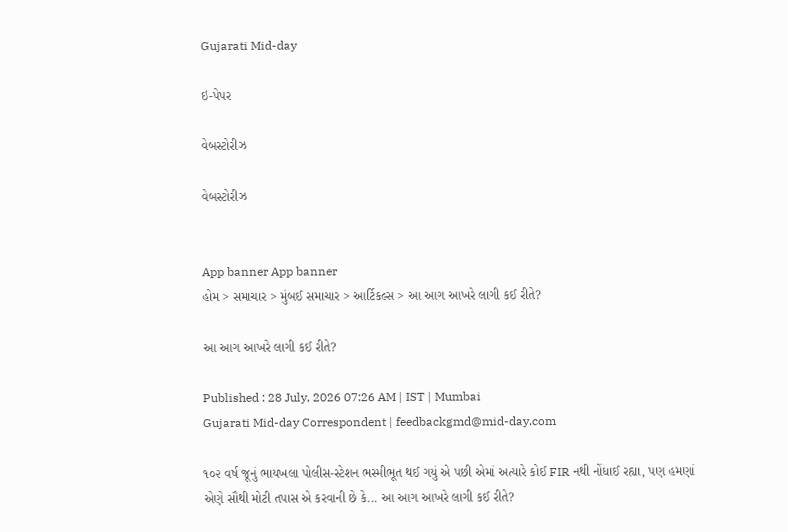Gujarati Mid-day

ઇ-પેપર

વેબસ્ટોરીઝ

વેબસ્ટોરીઝ


App banner App banner
હોમ > સમાચાર > મુંબઈ સમાચાર > આર્ટિકલ્સ > આ આગ આખરે લાગી કઈ રીતે?

આ આગ આખરે લાગી કઈ રીતે?

Published : 28 July, 2026 07:26 AM | IST | Mumbai
Gujarati Mid-day Correspondent | feedbackgmd@mid-day.com

૧૦૨ વર્ષ જૂનું ભાયખલા પોલીસ-સ્ટેશન ભસ્મીભૂત થઈ ગયું એ પછી એમાં અત્યારે કોઈ FIR નથી નોંધાઈ રહ્યા, પણ હમણાં એણે સૌથી મોટી તપાસ એ કરવાની છે કે... આ આગ આખરે લાગી કઈ રીતે?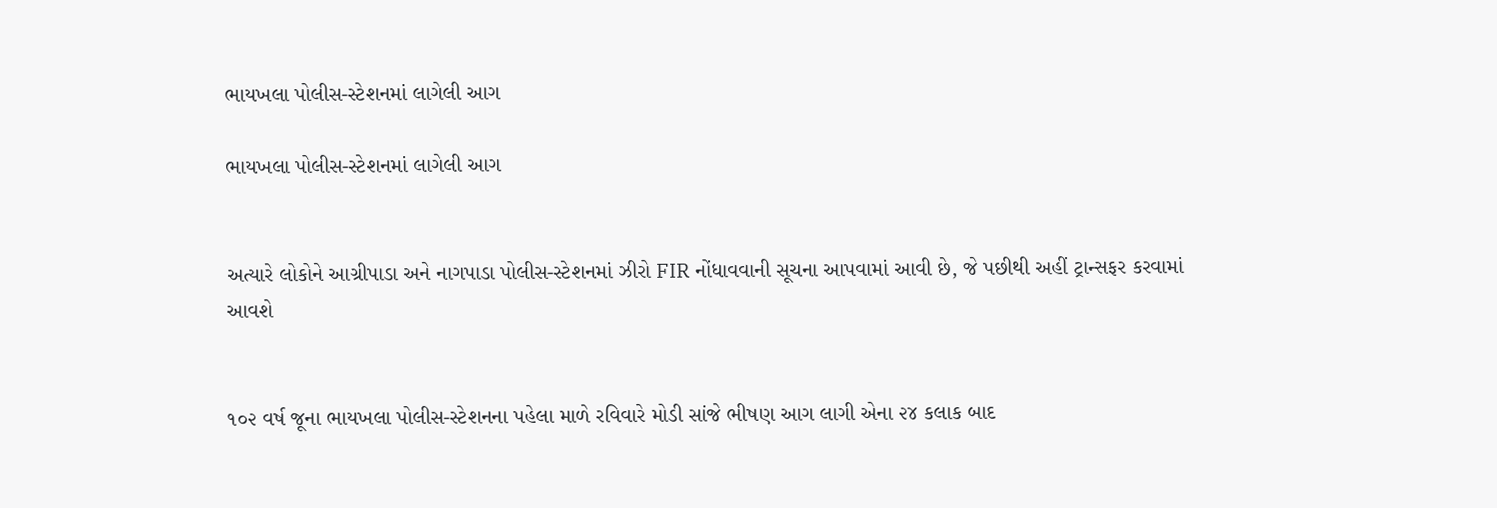ભાયખલા પોલીસ-સ્ટેશનમાં લાગેલી આગ

ભાયખલા પોલીસ-સ્ટેશનમાં લાગેલી આગ


અત્યારે લોકોને આગ્રીપાડા અને નાગપાડા પોલીસ-સ્ટેશનમાં ઝીરો FIR નોંધાવવાની સૂચના આપવામાં આવી છે, જે પછીથી અહીં ટ્રાન્સફર કરવામાં આવશે


૧૦૨ વર્ષ જૂના ભાયખલા પોલીસ-સ્ટેશનના પહેલા માળે રવિવારે મોડી સાંજે ભીષણ આગ લાગી એના ૨૪ કલાક બાદ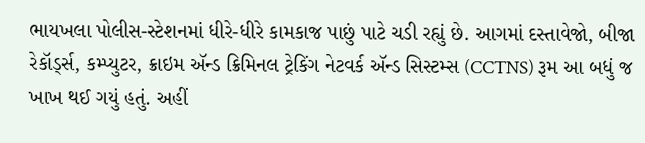ભાયખલા પોલીસ-સ્ટેશનમાં ધીરે-ધીરે કામકાજ પાછું પાટે ચડી રહ્યું છે. આગમાં દસ્તાવેજો, બીજા રેકૉર્ડ્‍સ, કમ્પ્યુટર, ક્રાઇમ ઍન્ડ ક્રિમિનલ ટ્રેકિંગ નેટવર્ક ઍન્ડ સિસ્ટમ્સ (CCTNS) રૂમ આ બધું જ ખાખ થઈ ગયું હતું. અહીં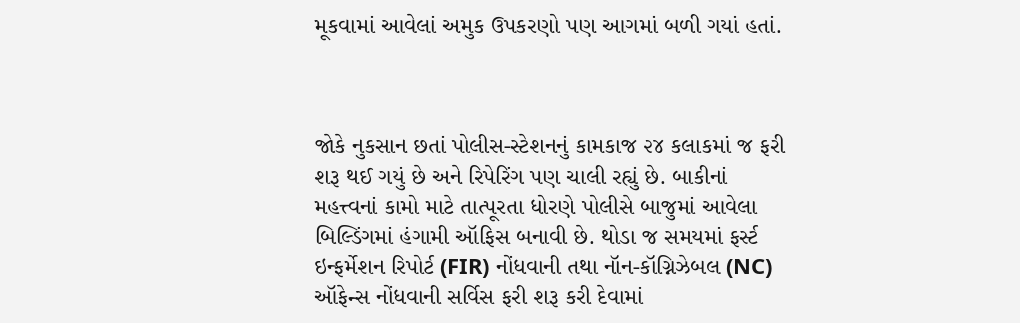મૂકવામાં આવેલાં અમુક ઉપકરણો પણ આગમાં બળી ગયાં હતાં.



જોકે નુકસાન છતાં પોલીસ-સ્ટેશનનું કામકાજ ૨૪ કલાકમાં જ ફરી શરૂ થઈ ગયું છે અને રિપેરિંગ પણ ચાલી રહ્યું છે. બાકીનાં મહત્ત્વનાં કામો માટે તાત્પૂરતા ધોરણે પોલીસે બાજુમાં આવેલા બિલ્ડિંગમાં હંગામી ઑફિસ બનાવી છે. થોડા જ સમયમાં ફર્સ્ટ ઇન્ફર્મેશન રિપોર્ટ (FIR) નોંધવાની તથા નૉન-કૉગ્નિઝેબલ (NC) ઑફેન્સ નોંધવાની સર્વિસ ફરી શરૂ કરી દેવામાં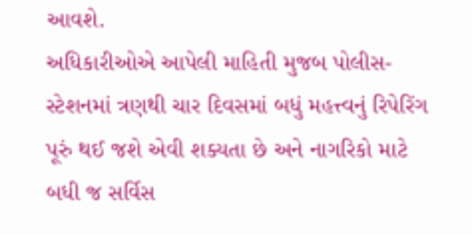આવશે.
અધિકારીઓએ આપેલી માહિતી મુજબ પોલીસ-સ્ટેશનમાં ત્રણથી ચાર દિવસમાં બધું મહત્ત્વનું રિપેરિંગ પૂરું થઈ જશે એવી શક્યતા છે અને નાગરિકો માટે બધી જ સર્વિસ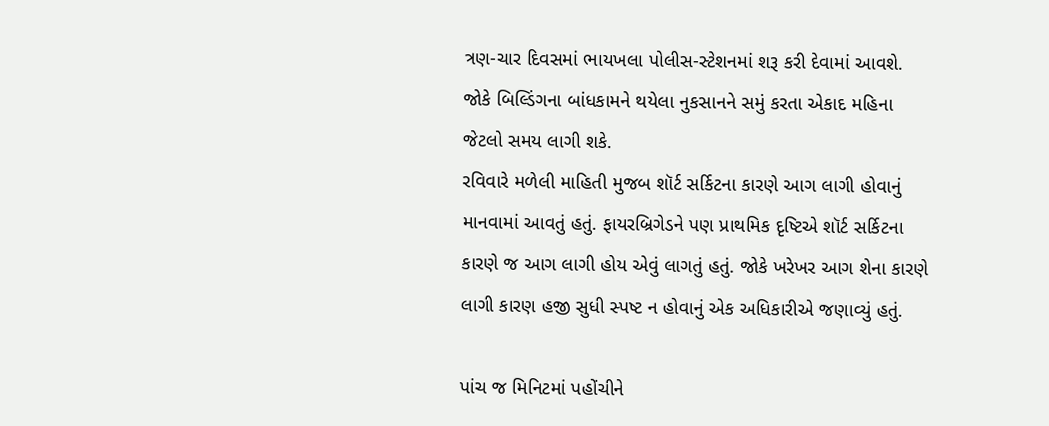ત્રણ-ચાર દિવસમાં ભાયખલા પોલીસ-સ્ટેશનમાં શરૂ કરી દેવામાં આવશે. જોકે બિલ્ડિંગના બાંધકામને થયેલા નુકસાનને સમું કરતા એકાદ મહિના જેટલો સમય લાગી શકે.
રવિવારે મળેલી માહિતી મુજબ શૉર્ટ સર્કિટના કારણે આગ લાગી હોવાનું માનવામાં આવતું હતું. ફાયરબ્રિગેડને પણ પ્રાથમિક દૃષ્ટિએ શૉર્ટ સર્કિટના કારણે જ આગ લાગી હોય એવું લાગતું હતું. જોકે ખરેખર આગ શેના કારણે લાગી કારણ હજી સુધી સ્પષ્ટ ન હોવાનું એક અધિકારીએ જણાવ્યું હતું.

પાંચ જ મિનિટમાં પહોંચીને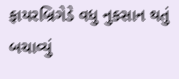ફાયરબ્રિગેડે વધુ નુકસાન થતું બચાવ્યું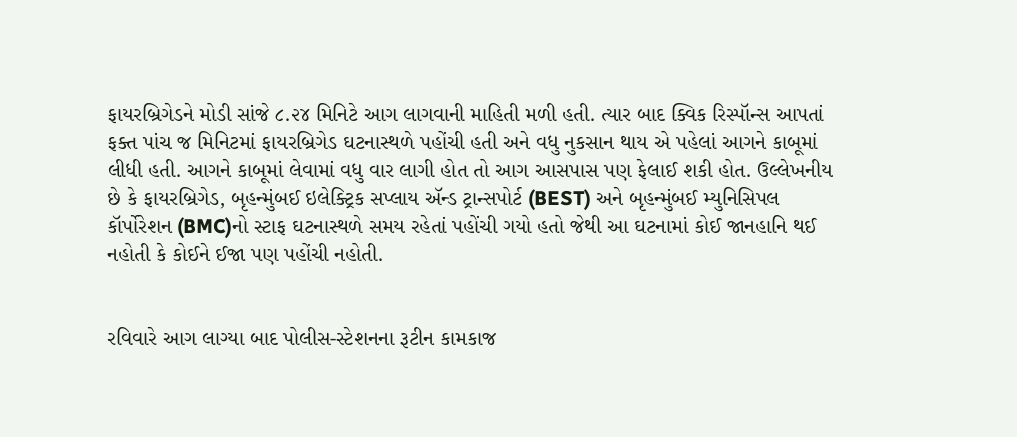ફાયરબ્રિગેડને મોડી સાંજે ૮.૨૪ મિનિટે આગ લાગવાની માહિતી મળી હતી. ત્યાર બાદ ક્વિક રિસ્પૉન્સ આપતાં ફક્ત પાંચ જ મિનિટમાં ફાયરબ્રિગેડ ઘટનાસ્થળે પહોંચી હતી અને વધુ નુકસાન થાય એ પહેલાં આગને કાબૂમાં લીધી હતી. આગને કાબૂમાં લેવામાં વધુ વાર લાગી હોત તો આગ આસપાસ પણ ફેલાઈ શકી હોત. ઉલ્લેખનીય છે કે ફાયરબ્રિગેડ, બૃહન્મુંબઈ ઇલેક્ટ્રિક સપ્લાય ઍન્ડ ટ્રાન્સપોર્ટ (BEST) અને બૃહન્મુંબઈ મ્યુનિસિપલ કૉર્પોરેશન (BMC)નો સ્ટાફ ઘટનાસ્થળે સમય રહેતાં પહોંચી ગયો હતો જેથી આ ઘટનામાં કોઈ જાનહાનિ થઈ નહોતી કે કોઈને ઈજા પણ પહોંચી નહોતી.


રવિવારે આગ લાગ્યા બાદ પોલીસ-સ્ટેશનના રૂટીન કામકાજ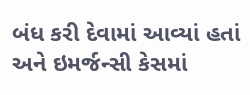બંધ કરી દેવામાં આવ્યાં હતાં અને ઇમર્જન્સી કેસમાં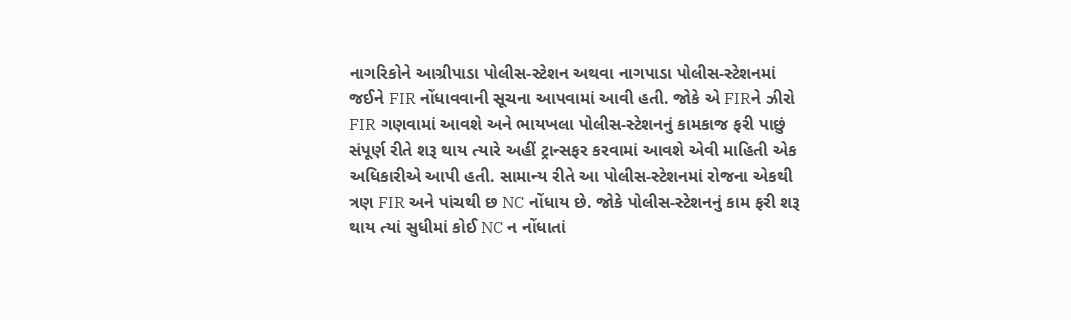નાગરિકોને આગ્રીપાડા પોલીસ-સ્ટેશન અથવા નાગપાડા પોલીસ-સ્ટેશનમાં જઈને FIR નોંધાવવાની સૂચના આપવામાં આવી હતી. જોકે એ FIRને ઝીરો FIR ગણવામાં આવશે અને ભાયખલા પોલીસ-સ્ટેશનનું કામકાજ ફરી પાછું સંપૂર્ણ રીતે શરૂ થાય ત્યારે અહીં ટ્રાન્સફર કરવામાં આવશે એવી માહિતી એક અધિકારીએ આપી હતી. સામાન્ય રીતે આ પોલીસ-સ્ટેશનમાં રોજના એકથી ત્રણ FIR અને પાંચથી છ NC નોંધાય છે. જોકે પોલીસ-સ્ટેશનનું કામ ફરી શરૂ થાય ત્યાં સુધીમાં કોઈ NC ન નોંધાતાં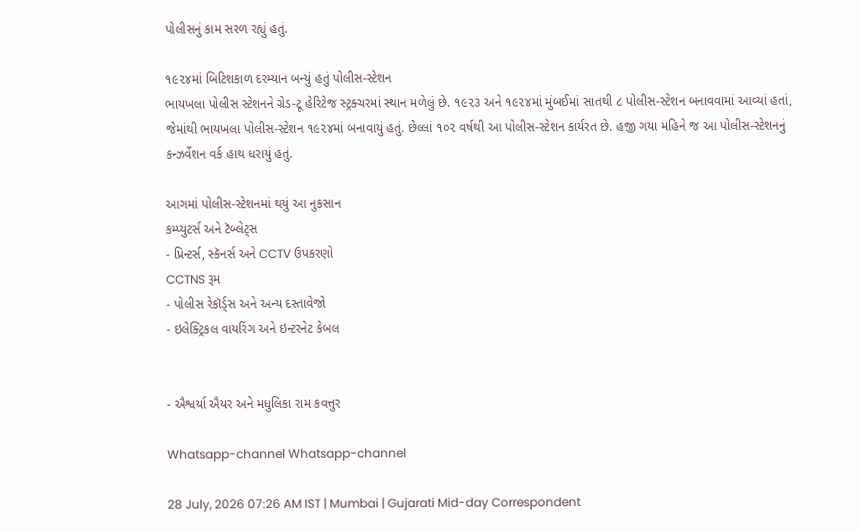પોલીસનું કામ સરળ રહ્યું હતું.

૧૯૨૪માં બિટિશકાળ દરમ્યાન બન્યું હતું પોલીસ-સ્ટેશન
ભાયખલા પોલીસ સ્ટેશનને ગ્રેડ-ટૂ હેરિટેજ સ્ટ્રક્ચરમાં સ્થાન મળેલું છે. ૧૯૨૩ અને ૧૯૨૪માં મુંબઈમાં સાતથી ૮ પોલીસ-સ્ટેશન બનાવવામાં આવ્યાં હતાં, જેમાંથી ભાયખલા પોલીસ-સ્ટેશન ૧૯૨૪માં બનાવાયું હતું. છેલ્લાં ૧૦૨ વર્ષથી આ પોલીસ-સ્ટેશન કાર્યરત છે. હજી ગયા મહિને જ આ પોલીસ-સ્ટેશનનું કન્ઝર્વેશન વર્ક હાથ ધરાયું હતું.

આગમાં પોલીસ-સ્ટેશનમાં થયું આ નુકસાન
કમ્પ્યુટર્સ અને ટૅબ્લેટ્સ
- પ્રિન્ટર્સ, સ્કૅનર્સ અને CCTV ઉપકરણો
CCTNS રૂમ
- પોલીસ રેકૉર્ડ્સ અને અન્ય દસ્તાવેજો
- ઇલેક્ટ્રિકલ વાયરિંગ અને ઇન્ટરનેટ કેબલ


- ઐશ્વર્યા ઐયર અને મધુલિકા રામ કવત્તુર

Whatsapp-channel Whatsapp-channel

28 July, 2026 07:26 AM IST | Mumbai | Gujarati Mid-day Correspondent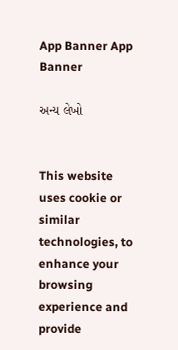App Banner App Banner

અન્ય લેખો


This website uses cookie or similar technologies, to enhance your browsing experience and provide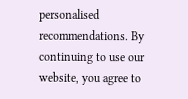personalised recommendations. By continuing to use our website, you agree to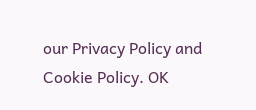our Privacy Policy and Cookie Policy. OK